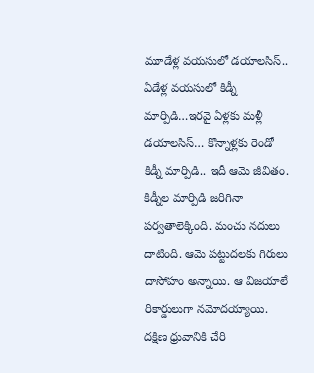మూడేళ్ల వయసులో డయాలసిస్.. ఏడేళ్ల వయసులో కిడ్నీ మార్పిడి…ఇరవై ఏళ్లకు మళ్లీ డయాలసిస్… కొన్నాళ్లకు రెండో కిడ్నీ మార్పిడి.. ఇదీ ఆమె జీవితం. కిడ్నీల మార్పిడి జరిగినా పర్వతాలెక్కింది. మంచు నదులు దాటింది. ఆమె పట్టుదలకు గిరులు దాసోహం అన్నాయి. ఆ విజయాలే రికార్డులుగా నమోదయ్యాయి. దక్షిణ ధ్రువానికి చేరి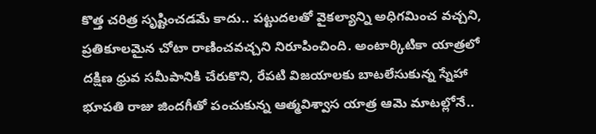కొత్త చరిత్ర సృష్టించడమే కాదు.. పట్టుదలతో వైకల్యాన్ని అధిగమించ వచ్చని, ప్రతికూలమైన చోటా రాణించవచ్చని నిరూపించింది. అంటార్కిటికా యాత్రలో దక్షిణ ధ్రువ సమీపానికి చేరుకొని, రేపటి విజయాలకు బాటలేసుకున్న స్నేహా భూపతి రాజు జిందగీతో పంచుకున్న ఆత్మవిశ్వాస యాత్ర ఆమె మాటల్లోనే..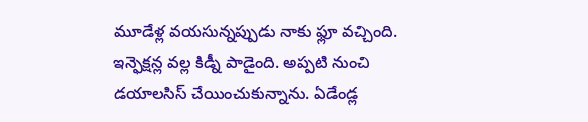మూడేళ్ల వయసున్నప్పుడు నాకు ఫ్లూ వచ్చింది. ఇన్ఫెక్షన్ల వల్ల కిడ్నీ పాడైంది. అప్పటి నుంచి డయాలసిస్ చేయించుకున్నాను. ఏడేండ్ల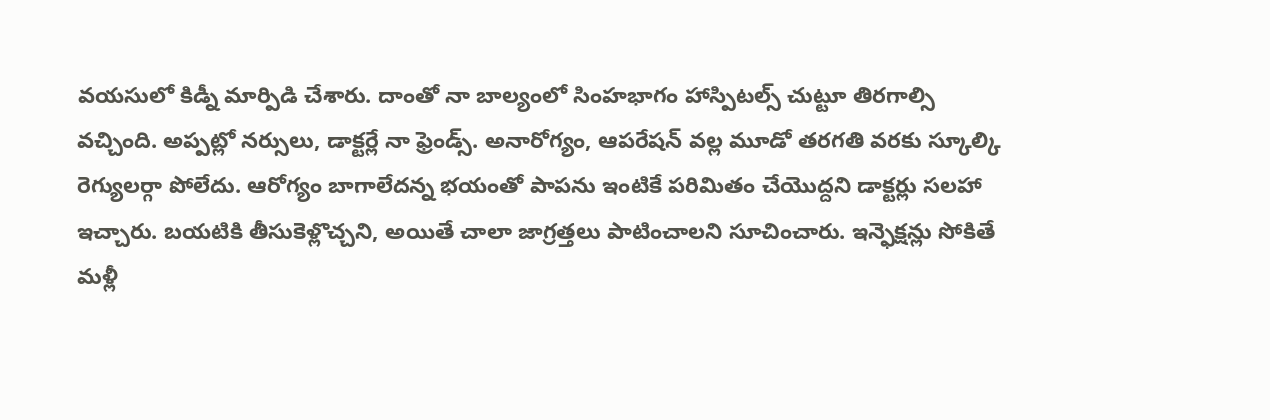వయసులో కిడ్నీ మార్పిడి చేశారు. దాంతో నా బాల్యంలో సింహభాగం హాస్పిటల్స్ చుట్టూ తిరగాల్సి వచ్చింది. అప్పట్లో నర్సులు, డాక్టర్లే నా ఫ్రెండ్స్. అనారోగ్యం, ఆపరేషన్ వల్ల మూడో తరగతి వరకు స్కూల్కి రెగ్యులర్గా పోలేదు. ఆరోగ్యం బాగాలేదన్న భయంతో పాపను ఇంటికే పరిమితం చేయొద్దని డాక్టర్లు సలహా ఇచ్చారు. బయటికి తీసుకెళ్లొచ్చని, అయితే చాలా జాగ్రత్తలు పాటించాలని సూచించారు. ఇన్ఫెక్షన్లు సోకితే మళ్లీ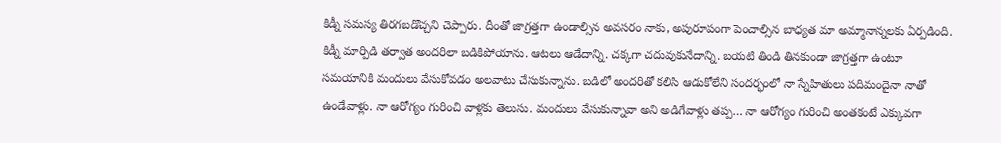కిడ్నీ సమస్య తిరగబడొచ్చని చెప్పారు. దీంతో జాగ్రత్తగా ఉండాల్సిన అవసరం నాకు, అపురూపంగా పెంచాల్సిన బాధ్యత మా అమ్మానాన్నలకు ఏర్పడింది.
కిడ్నీ మార్పిడి తర్వాత అందరిలా బడికిపోయాను. ఆటలు ఆడేదాన్ని. చక్కగా చదువుకునేదాన్ని. బయటి తిండి తినకుండా జాగ్రత్తగా ఉంటూ సమయానికి మందులు వేసుకోవడం అలవాటు చేసుకున్నాను. బడిలో అందరితో కలిసి ఆడుకోలేని సందర్భంలో నా స్నేహితులు పదిమందైనా నాతో ఉండేవాళ్లు. నా ఆరోగ్యం గురించి వాళ్లకు తెలుసు. మందులు వేసుకున్నావా అని అడిగేవాళ్లు తప్ప… నా ఆరోగ్యం గురించి అంతకంటే ఎక్కువగా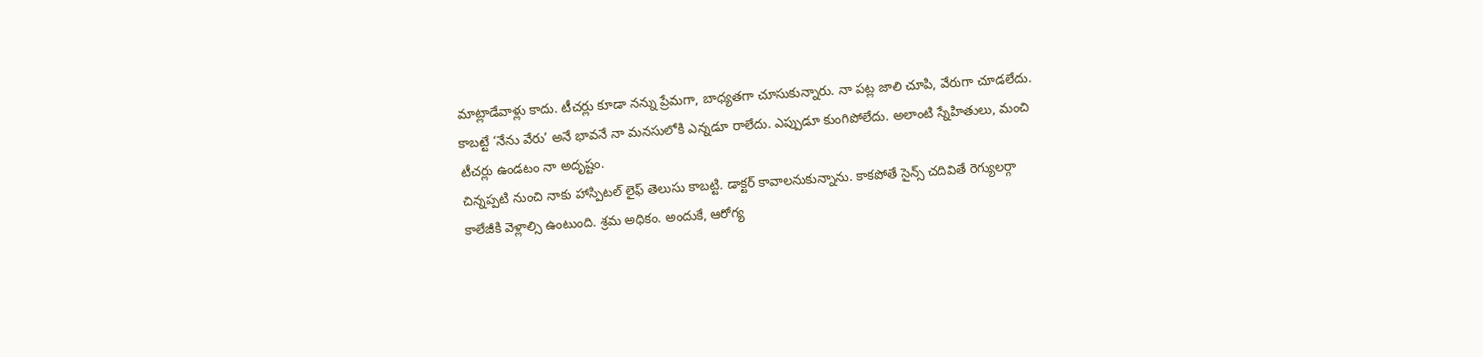మాట్లాడేవాళ్లు కాదు. టీచర్లు కూడా నన్ను ప్రేమగా, బాధ్యతగా చూసుకున్నారు. నా పట్ల జాలి చూపి, వేరుగా చూడలేదు. కాబట్టే ‘నేను వేరు’ అనే భావనే నా మనసులోకి ఎన్నడూ రాలేదు. ఎప్పుడూ కుంగిపోలేదు. అలాంటి స్నేహితులు, మంచి టీచర్లు ఉండటం నా అదృష్టం.
చిన్నప్పటి నుంచి నాకు హాస్పిటల్ లైఫ్ తెలుసు కాబట్టి. డాక్టర్ కావాలనుకున్నాను. కాకపోతే సైన్స్ చదివితే రెగ్యులర్గా కాలేజీకి వెళ్లాల్సి ఉంటుంది. శ్రమ అధికం. అందుకే, ఆరోగ్య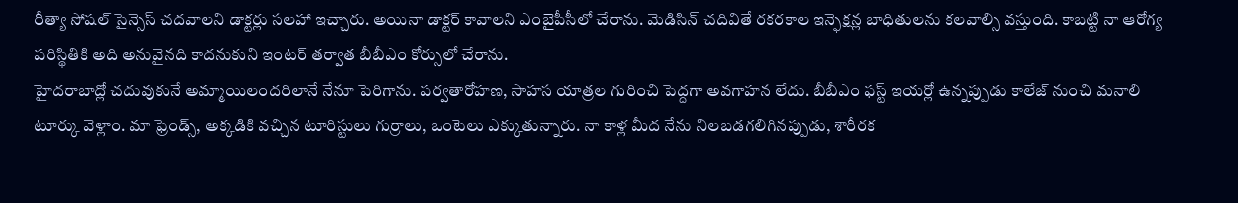రీత్యా సోషల్ సైన్సెస్ చదవాలని డాక్టర్లు సలహా ఇచ్చారు. అయినా డాక్టర్ కావాలని ఎంబైపీసీలో చేరాను. మెడిసిన్ చదివితే రకరకాల ఇన్ఫెక్షన్ల బాధితులను కలవాల్సి వస్తుంది. కాబట్టి నా ఆరోగ్య పరిస్థితికి అది అనువైనది కాదనుకుని ఇంటర్ తర్వాత బీబీఎం కోర్సులో చేరాను.
హైదరాబాద్లో చదువుకునే అమ్మాయిలందరిలానే నేనూ పెరిగాను. పర్వతారోహణ, సాహస యాత్రల గురించి పెద్దగా అవగాహన లేదు. బీబీఎం ఫస్ట్ ఇయర్లో ఉన్నప్పుడు కాలేజ్ నుంచి మనాలి టూర్కు వెళ్లాం. మా ఫ్రెండ్స్, అక్కడికి వచ్చిన టూరిస్టులు గుర్రాలు, ఒంటెలు ఎక్కుతున్నారు. నా కాళ్ల మీద నేను నిలబడగలిగినప్పుడు, శారీరక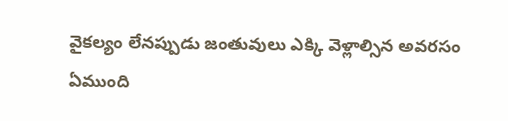వైకల్యం లేనప్పుడు జంతువులు ఎక్కి వెళ్లాల్సిన అవరసం ఏముంది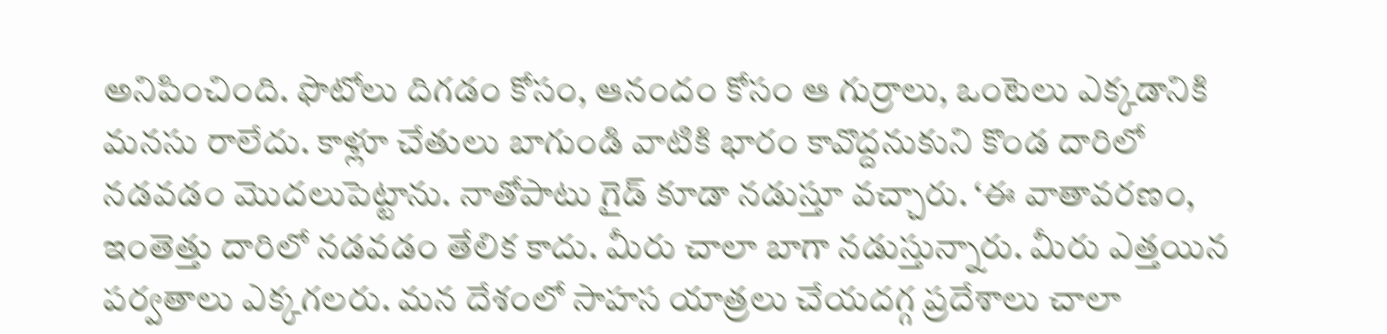అనిపించింది. ఫొటోలు దిగడం కోసం, ఆనందం కోసం ఆ గుర్రాలు, ఒంటెలు ఎక్కడానికి మనసు రాలేదు. కాళ్లూ చేతులు బాగుండి వాటికి భారం కావొద్దనుకుని కొండ దారిలో నడవడం మొదలుపెట్టాను. నాతోపాటు గైడ్ కూడా నడుస్తూ వచ్చారు. ‘ఈ వాతావరణం, ఇంతెత్తు దారిలో నడవడం తేలిక కాదు. మీరు చాలా బాగా నడుస్తున్నారు. మీరు ఎత్తయిన పర్వతాలు ఎక్కగలరు. మన దేశంలో సాహస యాత్రలు చేయదగ్గ ప్రదేశాలు చాలా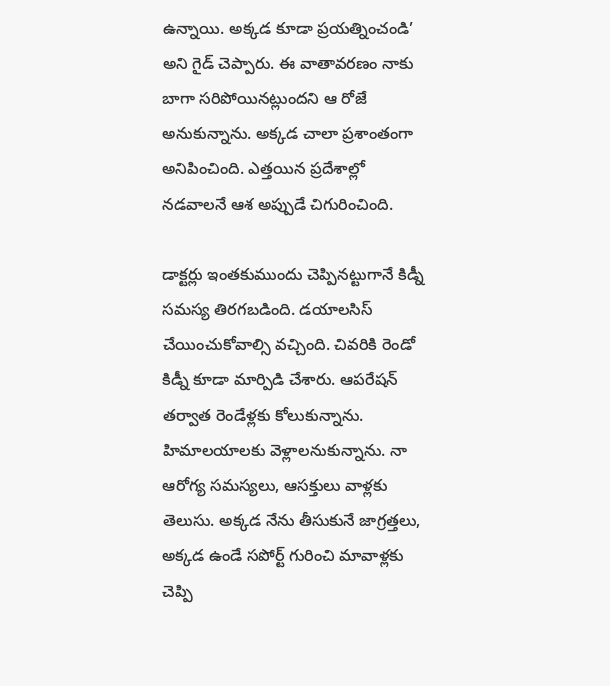ఉన్నాయి. అక్కడ కూడా ప్రయత్నించండి’ అని గైడ్ చెప్పారు. ఈ వాతావరణం నాకు బాగా సరిపోయినట్లుందని ఆ రోజే అనుకున్నాను. అక్కడ చాలా ప్రశాంతంగా అనిపించింది. ఎత్తయిన ప్రదేశాల్లో నడవాలనే ఆశ అప్పుడే చిగురించింది.

డాక్టర్లు ఇంతకుముందు చెప్పినట్టుగానే కిడ్నీ సమస్య తిరగబడింది. డయాలసిస్ చేయించుకోవాల్సి వచ్చింది. చివరికి రెండో కిడ్నీ కూడా మార్పిడి చేశారు. ఆపరేషన్ తర్వాత రెండేళ్లకు కోలుకున్నాను. హిమాలయాలకు వెళ్లాలనుకున్నాను. నా ఆరోగ్య సమస్యలు, ఆసక్తులు వాళ్లకు తెలుసు. అక్కడ నేను తీసుకునే జాగ్రత్తలు, అక్కడ ఉండే సపోర్ట్ గురించి మావాళ్లకు చెప్పి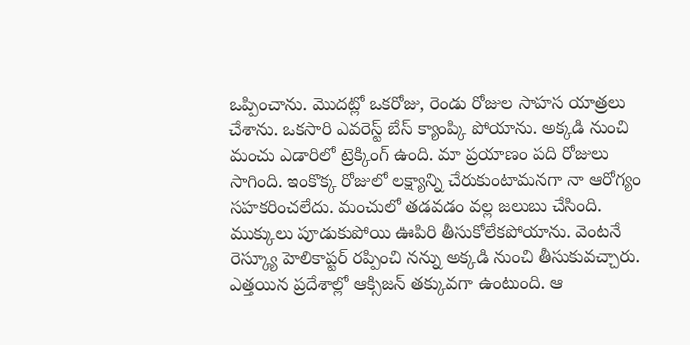ఒప్పించాను. మొదట్లో ఒకరోజు, రెండు రోజుల సాహస యాత్రలు చేశాను. ఒకసారి ఎవరెస్ట్ బేస్ క్యాంప్కి పోయాను. అక్కడి నుంచి మంచు ఎడారిలో ట్రెక్కింగ్ ఉంది. మా ప్రయాణం పది రోజులు సాగింది. ఇంకొక్క రోజులో లక్ష్యాన్ని చేరుకుంటామనగా నా ఆరోగ్యం సహకరించలేదు. మంచులో తడవడం వల్ల జలుబు చేసింది. ముక్కులు పూడుకుపోయి ఊపిరి తీసుకోలేకపోయాను. వెంటనే రెస్క్యూ హెలికాప్టర్ రప్పించి నన్ను అక్కడి నుంచి తీసుకువచ్చారు.
ఎత్తయిన ప్రదేశాల్లో ఆక్సిజన్ తక్కువగా ఉంటుంది. ఆ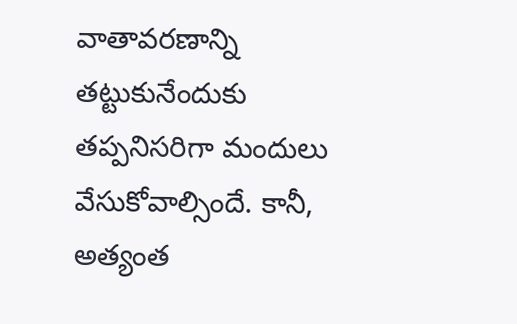వాతావరణాన్ని తట్టుకునేందుకు తప్పనిసరిగా మందులు వేసుకోవాల్సిందే. కానీ, అత్యంత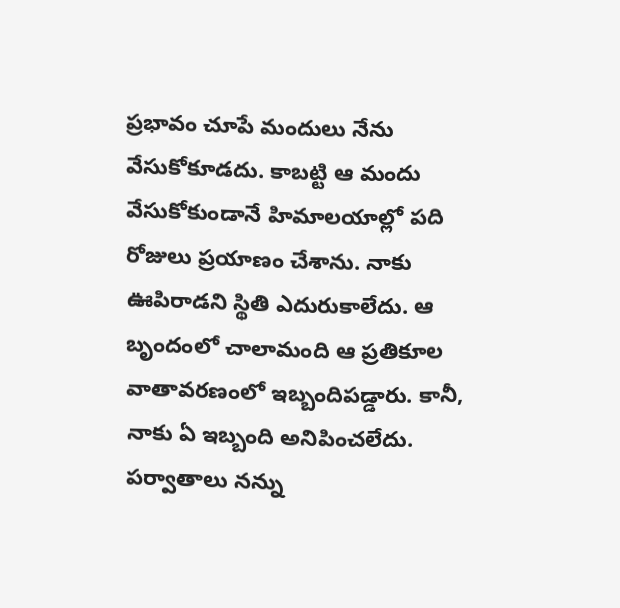ప్రభావం చూపే మందులు నేను వేసుకోకూడదు. కాబట్టి ఆ మందు వేసుకోకుండానే హిమాలయాల్లో పది రోజులు ప్రయాణం చేశాను. నాకు ఊపిరాడని స్థితి ఎదురుకాలేదు. ఆ బృందంలో చాలామంది ఆ ప్రతికూల వాతావరణంలో ఇబ్బందిపడ్డారు. కానీ, నాకు ఏ ఇబ్బంది అనిపించలేదు. పర్వాతాలు నన్ను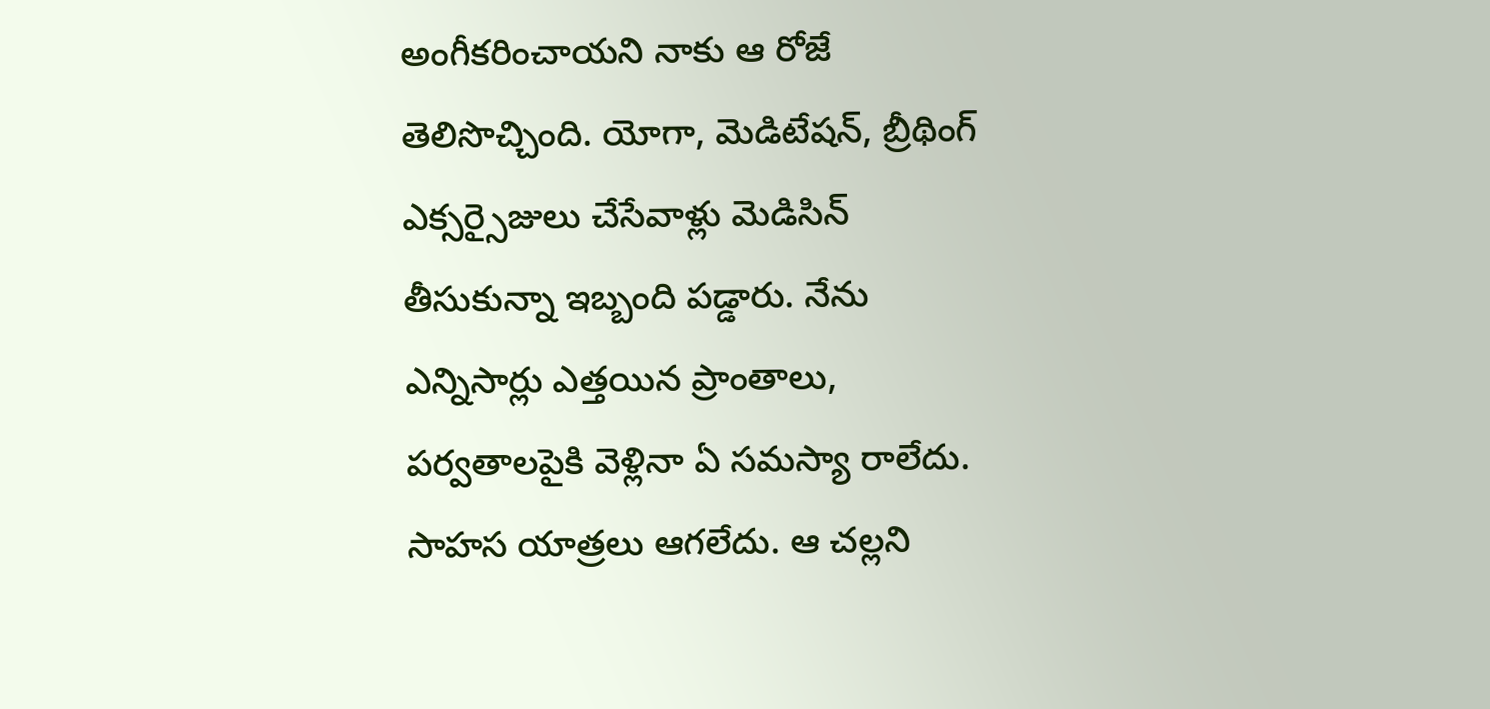అంగీకరించాయని నాకు ఆ రోజే తెలిసొచ్చింది. యోగా, మెడిటేషన్, బ్రీథింగ్ ఎక్సర్సైజులు చేసేవాళ్లు మెడిసిన్ తీసుకున్నా ఇబ్బంది పడ్డారు. నేను ఎన్నిసార్లు ఎత్తయిన ప్రాంతాలు, పర్వతాలపైకి వెళ్లినా ఏ సమస్యా రాలేదు. సాహస యాత్రలు ఆగలేదు. ఆ చల్లని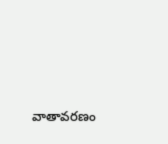వాతావరణం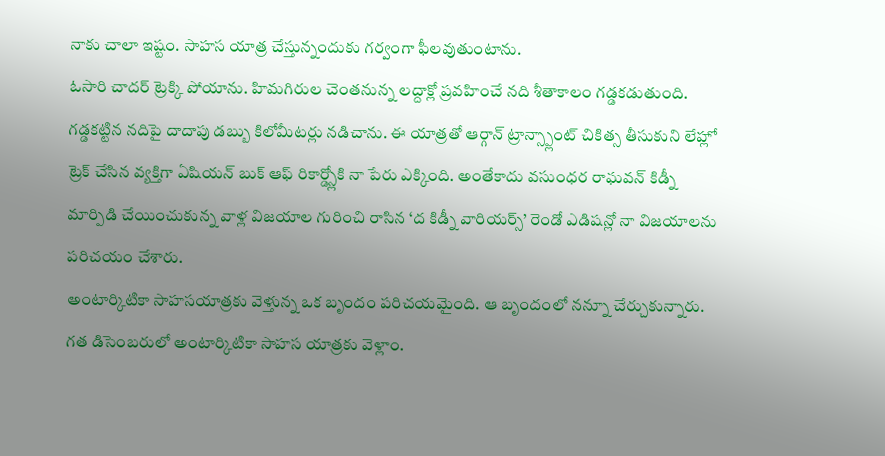నాకు చాలా ఇష్టం. సాహస యాత్ర చేస్తున్నందుకు గర్వంగా ఫీలవుతుంటాను.
ఓసారి చాదర్ ట్రెక్కి పోయాను. హిమగిరుల చెంతనున్న లద్దాక్లో ప్రవహించే నది శీతాకాలం గడ్డకడుతుంది. గడ్డకట్టిన నదిపై దాదాపు డబ్బు కిలోమీటర్లు నడిచాను. ఈ యాత్రతో ఆర్గాన్ ట్రాన్స్ప్లాంట్ చికిత్స తీసుకుని లేహ్లో ట్రెక్ చేసిన వ్యక్తిగా ఏషియన్ బుక్ ఆఫ్ రికార్డ్స్లోకి నా పేరు ఎక్కింది. అంతేకాదు వసుంధర రాఘవన్ కిడ్నీ మార్పిడి చేయించుకున్న వాళ్ల విజయాల గురించి రాసిన ‘ద కిడ్నీ వారియర్స్’ రెండో ఎడిషన్లో నా విజయాలను పరిచయం చేశారు.
అంటార్కిటికా సాహసయాత్రకు వెళ్తున్న ఒక బృందం పరిచయమైంది. ఆ బృందంలో నన్నూ చేర్చుకున్నారు. గత డిసెంబరులో అంటార్కిటికా సాహస యాత్రకు వెళ్లాం.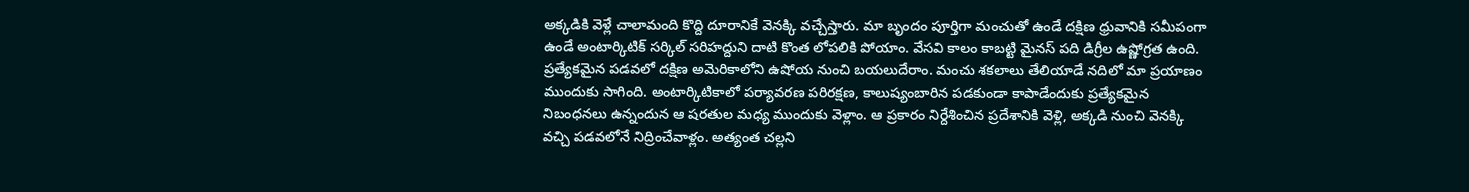అక్కడికి వెళ్లే చాలామంది కొద్ది దూరానికే వెనక్కి వచ్చేస్తారు. మా బృందం పూర్తిగా మంచుతో ఉండే దక్షిణ ధ్రువానికి సమీపంగా ఉండే అంటార్కిటిక్ సర్కిల్ సరిహద్దుని దాటి కొంత లోపలికి పోయాం. వేసవి కాలం కాబట్టి మైనస్ పది డిగ్రీల ఉష్ణోగ్రత ఉంది. ప్రత్యేకమైన పడవలో దక్షిణ అమెరికాలోని ఉషోయ నుంచి బయలుదేరాం. మంచు శకలాలు తేలియాడే నదిలో మా ప్రయాణం ముందుకు సాగింది. అంటార్కిటికాలో పర్యావరణ పరిరక్షణ, కాలుష్యంబారిన పడకుండా కాపాడేందుకు ప్రత్యేకమైన నిబంధనలు ఉన్నందున ఆ షరతుల మధ్య ముందుకు వెళ్లాం. ఆ ప్రకారం నిర్దేశించిన ప్రదేశానికి వెళ్లి, అక్కడి నుంచి వెనక్కి వచ్చి పడవలోనే నిద్రించేవాళ్లం. అత్యంత చల్లని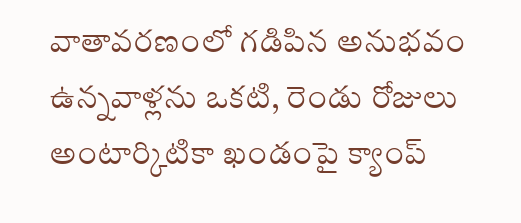వాతావరణంలో గడిపిన అనుభవం ఉన్నవాళ్లను ఒకటి, రెండు రోజులు అంటార్కిటికా ఖండంపై క్యాంప్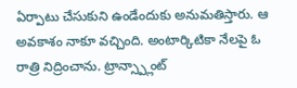ఏర్పాటు చేసుకుని ఉండేందుకు అనుమతిస్తారు. ఆ అవకాశం నాకూ వచ్చింది. అంటార్కిటికా నేలపై ఓ రాత్రి నిద్రించాను. ట్రాన్స్ప్లాంట్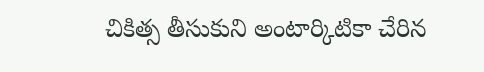చికిత్స తీసుకుని అంటార్కిటికా చేరిన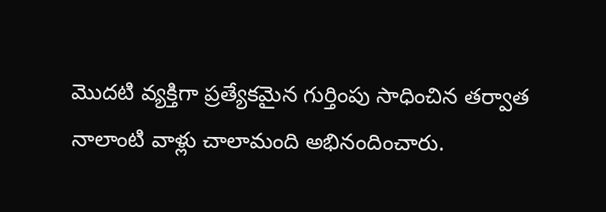మొదటి వ్యక్తిగా ప్రత్యేకమైన గుర్తింపు సాధించిన తర్వాత నాలాంటి వాళ్లు చాలామంది అభినందించారు.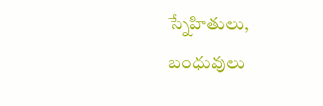స్నేహితులు, బంధువులు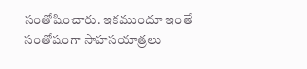సంతోషించారు. ఇకముందూ ఇంతే సంతోషంగా సాహసయాత్రలు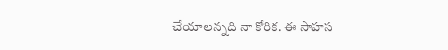చేయాలన్నది నా కోరిక. ఈ సాహస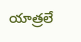యాత్రలే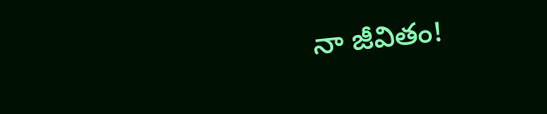నా జీవితం!